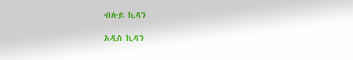ብሉይ ኪዳን

አዲስ ኪዳን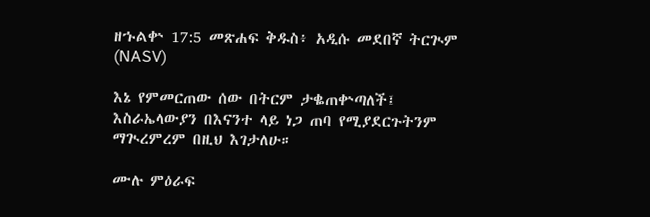ዘኁልቍ 17:5 መጽሐፍ ቅዱስ፥ አዲሱ መደበኛ ትርጒም (NASV)

እኔ የምመርጠው ሰው በትርም ታቈጠቍጣለች፤ እስራኤላውያን በእናንተ ላይ ነጋ ጠባ የሚያደርጉትንም ማጒረምረም በዚህ እገታለሁ።

ሙሉ ምዕራፍ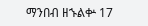ማንበብ ዘኁልቍ 17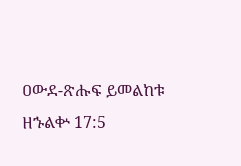ዐውደ-ጽሑፍ ይመልከቱ ዘኁልቍ 17:5